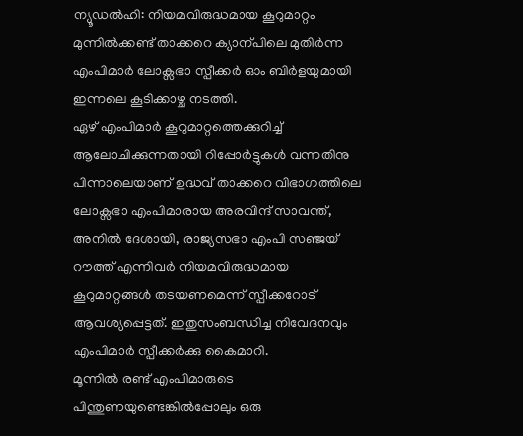ന്യൂഡൽഹി: നിയമവിരുദ്ധമായ കൂറുമാറ്റം മുന്നിൽക്കണ്ട് താക്കറെ ക്യാന്പിലെ മുതിർന്ന എംപിമാർ ലോക്സഭാ സ്പീക്കർ ഓം ബിർളയുമായി ഇന്നലെ കൂടിക്കാഴ്ച നടത്തി.
ഏഴ് എംപിമാർ കൂറുമാറ്റത്തെക്കുറിച്ച് ആലോചിക്കുന്നതായി റിപ്പോർട്ടുകൾ വന്നതിനു പിന്നാലെയാണ് ഉദ്ധവ് താക്കറെ വിഭാഗത്തിലെ ലോക്സഭാ എംപിമാരായ അരവിന്ദ് സാവന്ത്, അനിൽ ദേശായി, രാജ്യസഭാ എംപി സഞ്ജയ് റൗത്ത് എന്നിവർ നിയമവിരുദ്ധമായ കൂറുമാറ്റങ്ങൾ തടയണമെന്ന് സ്പീക്കറോട് ആവശ്യപ്പെട്ടത്. ഇതുസംബന്ധിച്ച നിവേദനവും എംപിമാർ സ്പീക്കർക്കു കൈമാറി.
മൂന്നിൽ രണ്ട് എംപിമാരുടെ പിന്തുണയുണ്ടെങ്കിൽപ്പോലും ഒരു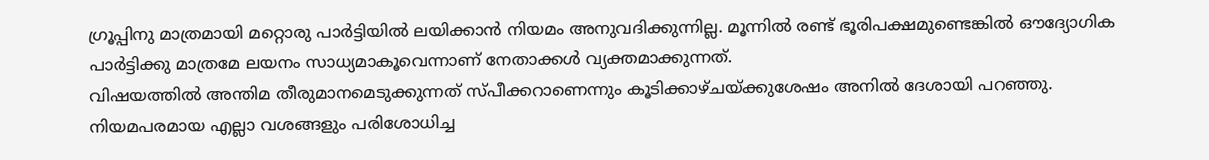ഗ്രൂപ്പിനു മാത്രമായി മറ്റൊരു പാർട്ടിയിൽ ലയിക്കാൻ നിയമം അനുവദിക്കുന്നില്ല. മൂന്നിൽ രണ്ട് ഭൂരിപക്ഷമുണ്ടെങ്കിൽ ഔദ്യോഗിക പാർട്ടിക്കു മാത്രമേ ലയനം സാധ്യമാകൂവെന്നാണ് നേതാക്കൾ വ്യക്തമാക്കുന്നത്.
വിഷയത്തിൽ അന്തിമ തീരുമാനമെടുക്കുന്നത് സ്പീക്കറാണെന്നും കൂടിക്കാഴ്ചയ്ക്കുശേഷം അനിൽ ദേശായി പറഞ്ഞു. നിയമപരമായ എല്ലാ വശങ്ങളും പരിശോധിച്ച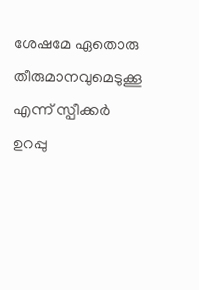ശേഷമേ ഏതൊരു തീരുമാനവുമെടുക്കൂ എന്ന് സ്പീക്കർ ഉറപ്പു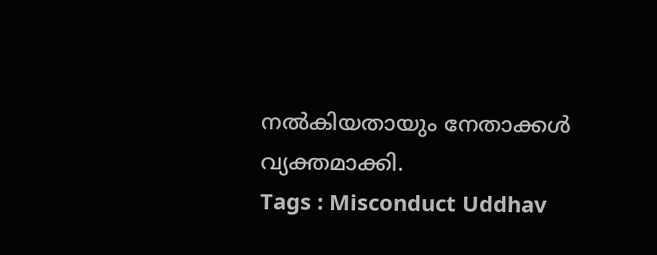നൽകിയതായും നേതാക്കൾ വ്യക്തമാക്കി.
Tags : Misconduct Uddhav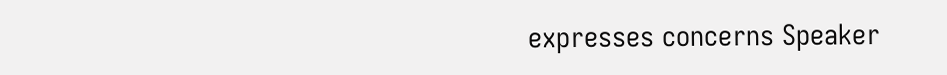expresses concerns Speaker